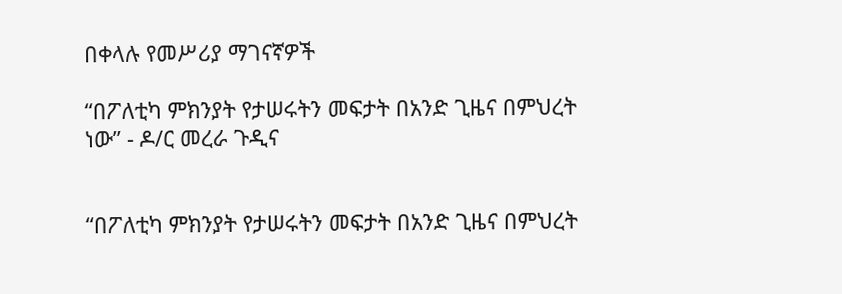በቀላሉ የመሥሪያ ማገናኛዎች

“በፖለቲካ ምክንያት የታሠሩትን መፍታት በአንድ ጊዜና በምህረት ነው” - ዶ/ር መረራ ጉዲና


“በፖለቲካ ምክንያት የታሠሩትን መፍታት በአንድ ጊዜና በምህረት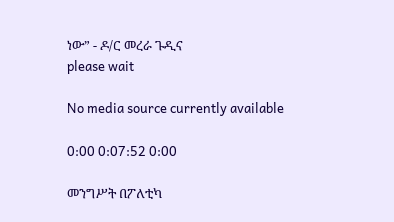ነው” - ዶ/ር መረራ ጉዲና
please wait

No media source currently available

0:00 0:07:52 0:00

መንግሥት በፖለቲካ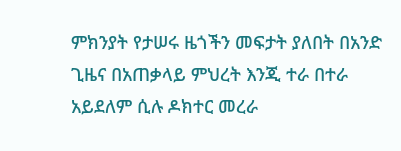ምክንያት የታሠሩ ዜጎችን መፍታት ያለበት በአንድ ጊዜና በአጠቃላይ ምህረት እንጂ ተራ በተራ አይደለም ሲሉ ዶክተር መረራ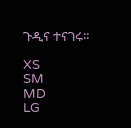ጉዲና ተናገሩ።

XS
SM
MD
LG